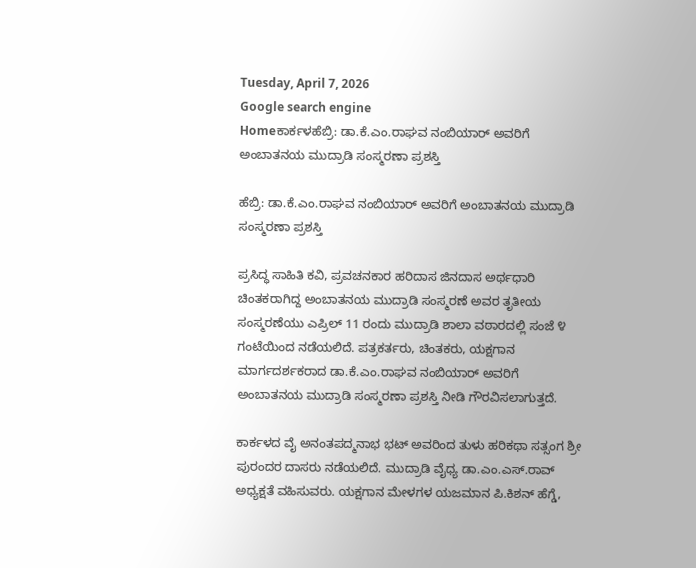Tuesday, April 7, 2026
Google search engine
Homeಕಾರ್ಕಳಹೆಬ್ರಿ: ಡಾ.ಕೆ.ಎಂ.ರಾಘವ ನಂಬಿಯಾರ್ ಅವರಿಗೆ ಅಂಬಾತನಯ ಮುದ್ರಾಡಿ ಸಂಸ್ಮರಣಾ ಪ್ರಶಸ್ತಿ

ಹೆಬ್ರಿ: ಡಾ.ಕೆ.ಎಂ.ರಾಘವ ನಂಬಿಯಾರ್ ಅವರಿಗೆ ಅಂಬಾತನಯ ಮುದ್ರಾಡಿ ಸಂಸ್ಮರಣಾ ಪ್ರಶಸ್ತಿ

ಪ್ರಸಿದ್ಧ ಸಾಹಿತಿ ಕವಿ, ಪ್ರವಚನಕಾರ ಹರಿದಾಸ ಜಿನದಾಸ ಅರ್ಥಧಾರಿ ಚಿಂತಕರಾಗಿದ್ದ ಅಂಬಾತನಯ ಮುದ್ರಾಡಿ ಸಂಸ್ಮರಣೆ ಅವರ ತೃತೀಯ ಸಂಸ್ಮರಣೆಯು ಎಪ್ರಿಲ್‌ 11 ರಂದು ಮುದ್ರಾಡಿ ಶಾಲಾ ವಠಾರದಲ್ಲಿ ಸಂಜೆ ೪ ಗಂಟೆಯಿಂದ ನಡೆಯಲಿದೆ. ಪತ್ರಕರ್ತರು, ಚಿಂತಕರು, ಯಕ್ಷಗಾನ ಮಾರ್ಗದರ್ಶಕರಾದ ಡಾ.ಕೆ.ಎಂ.ರಾಘವ ನಂಬಿಯಾರ್ ಅವರಿಗೆ ಅಂಬಾತನಯ ಮುದ್ರಾಡಿ ಸಂಸ್ಮರಣಾ ಪ್ರಶಸ್ತಿ ನೀಡಿ ಗೌರವಿಸಲಾಗುತ್ತದೆ.

ಕಾರ್ಕಳದ ವೈ ಅನಂತಪದ್ಮನಾಭ ಭಟ್‌ ಅವರಿಂದ ತುಳು ಹರಿಕಥಾ ಸತ್ಸಂಗ ಶ್ರೀ ಪುರಂದರ ದಾಸರು ನಡೆಯಲಿದೆ. ಮುದ್ರಾಡಿ ವೈಧ್ಯ ಡಾ.ಎಂ.ಎಸ್.ರಾವ್ ಅಧ್ಯಕ್ಷತೆ ವಹಿಸುವರು. ಯಕ್ಷಗಾನ ಮೇಳಗಳ ಯಜಮಾನ ಪಿ.ಕಿಶನ್‌ ಹೆಗ್ಡೆ,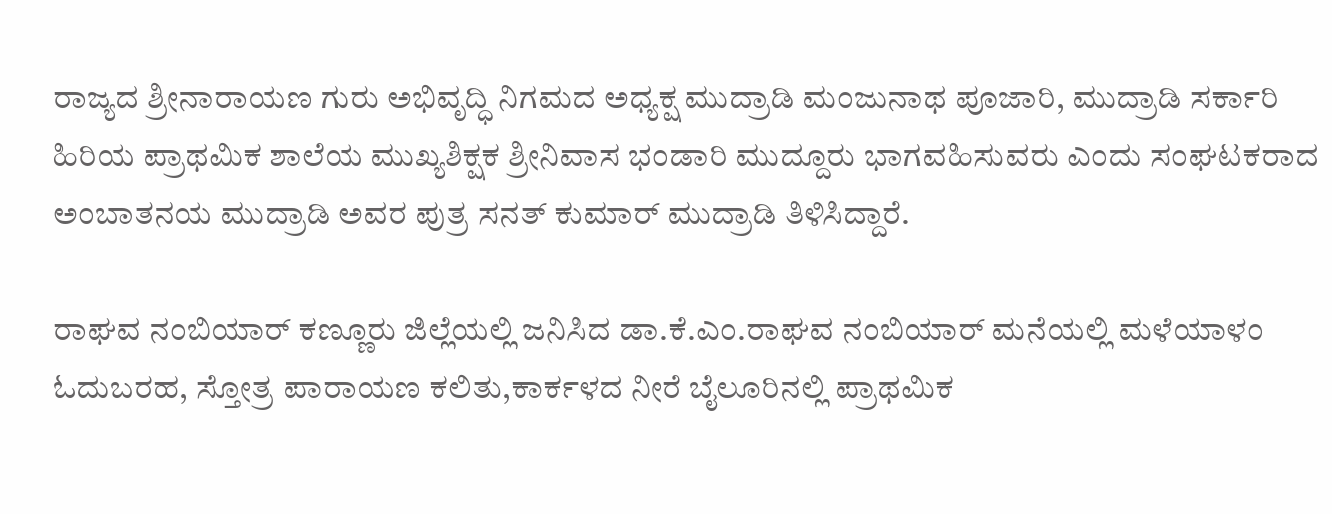ರಾಜ್ಯದ ಶ್ರೀನಾರಾಯಣ ಗುರು ಅಭಿವೃದ್ಧಿ ನಿಗಮದ ಅಧ್ಯಕ್ಷ ಮುದ್ರಾಡಿ ಮಂಜುನಾಥ ಪೂಜಾರಿ, ಮುದ್ರಾಡಿ ಸರ್ಕಾರಿ ಹಿರಿಯ ಪ್ರಾಥಮಿಕ ಶಾಲೆಯ ಮುಖ್ಯಶಿಕ್ಷಕ ಶ್ರೀನಿವಾಸ ಭಂಡಾರಿ ಮುದ್ದೂರು ಭಾಗವಹಿಸುವರು ಎಂದು ಸಂಘಟಕರಾದ ಅಂಬಾತನಯ ಮುದ್ರಾಡಿ ಅವರ ಪುತ್ರ ಸನತ್‌ ಕುಮಾರ್‌ ಮುದ್ರಾಡಿ ತಿಳಿಸಿದ್ದಾರೆ.

ರಾಘವ ನಂಬಿಯಾರ್‌ ಕಣ್ಣೂರು ಜಿಲ್ಲೆಯಲ್ಲಿ ಜನಿಸಿದ ಡಾ.ಕೆ.ಎಂ.ರಾಘವ ನಂಬಿಯಾರ್ ಮನೆಯಲ್ಲಿ ಮಳೆಯಾಳಂ ಓದುಬರಹ, ಸ್ತೋತ್ರ ಪಾರಾಯಣ ಕಲಿತು,ಕಾರ್ಕಳದ ನೀರೆ ಬೈಲೂರಿನಲ್ಲಿ ಪ್ರಾಥಮಿಕ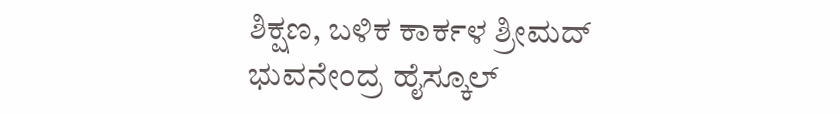ಶಿಕ್ಷಣ, ಬಳಿಕ ಕಾರ್ಕಳ ಶ್ರೀಮದ್‌ ಭುವನೇಂದ್ರ ಹೈಸ್ಕೂಲ್‌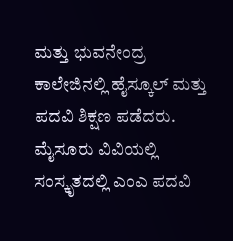ಮತ್ತು ಭುವನೇಂದ್ರ ಕಾಲೇಜಿನಲ್ಲಿ ಹೈಸ್ಕೂಲ್‌ ಮತ್ತು ಪದವಿ ಶಿಕ್ಷಣ ಪಡೆದರು. ಮೈಸೂರು ವಿವಿಯಲ್ಲಿ ಸಂಸ್ಕೃತದಲ್ಲಿ ಎಂಎ ಪದವಿ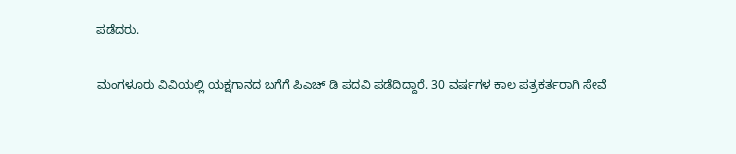ಪಡೆದರು.

ಮಂಗಳೂರು ವಿವಿಯಲ್ಲಿ ಯಕ್ಷಗಾನದ ಬಗೆಗೆ ಪಿಎಚ್‌ ಡಿ ಪದವಿ ಪಡೆದಿದ್ದಾರೆ. 30 ವರ್ಷಗಳ ಕಾಲ ಪತ್ರಕರ್ತರಾಗಿ ಸೇವೆ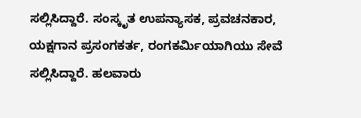ಸಲ್ಲಿಸಿದ್ದಾರೆ. ಸಂಸ್ಕೃತ ಉಪನ್ಯಾಸಕ, ಪ್ರವಚನಕಾರ, ಯಕ್ಷಗಾನ ಪ್ರಸಂಗಕರ್ತ, ರಂಗಕರ್ಮಿಯಾಗಿಯು ಸೇವೆ ಸಲ್ಲಿಸಿದ್ದಾರೆ. ಹಲವಾರು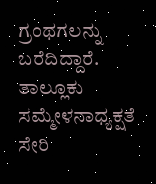ಗ್ರಂಥಗಲನ್ನು ಬರೆದಿದ್ದಾರೆ. ತಾಲ್ಲೂಕು ಸಮ್ಮೇಳನಾಧ್ಯಕ್ಷತೆ ಸೇರಿ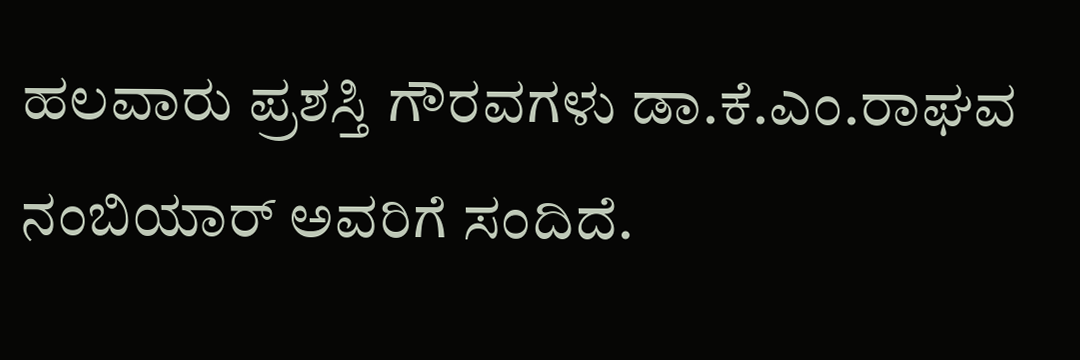ಹಲವಾರು ಪ್ರಶಸ್ತಿ ಗೌರವಗಳು ಡಾ.ಕೆ.ಎಂ.ರಾಘವ ನಂಬಿಯಾರ್ ಅವರಿಗೆ ಸಂದಿದೆ.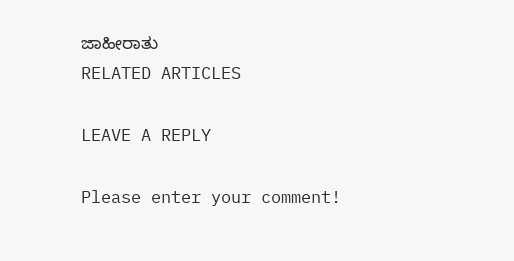ಜಾಹೀರಾತು
RELATED ARTICLES

LEAVE A REPLY

Please enter your comment!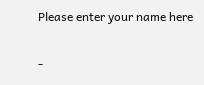Please enter your name here

-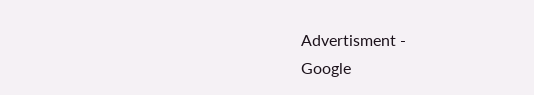Advertisment -
Google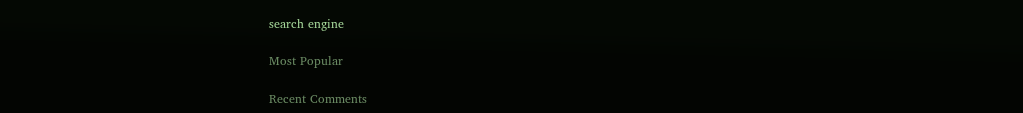search engine

Most Popular

Recent Comments